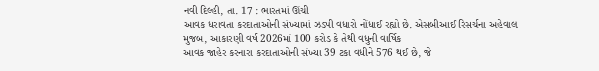નવી દિલ્હી, તા. 17 : ભારતમાં ઊંચી
આવક ધરાવતા કરદાતાઓની સંખ્યામાં ઝડપી વધારો નોંધાઈ રહ્યો છે. એસબીઆઈ રિસર્ચના અહેવાલ
મુજબ, આકારણી વર્ષ 2026માં 100 કરોડ કે તેથી વધુની વાર્ષિક
આવક જાહેર કરનારા કરદાતાઓની સંખ્યા 39 ટકા વધીને 576 થઈ છે, જે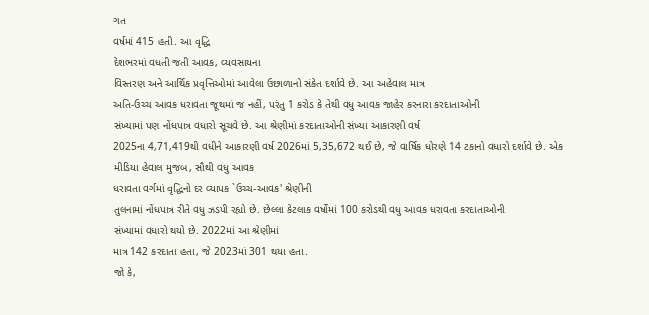ગત
વર્ષમાં 415 હતી. આ વૃદ્ધિ
દેશભરમાં વધતી જતી આવક, વ્યવસાયના
વિસ્તરણ અને આર્થિક પ્રવૃત્તિઓમાં આવેલા ઉછાળાનો સંકેત દર્શાવે છે. આ અહેવાલ માત્ર
અતિ-ઉચ્ચ આવક ધરાવતા જૂથમાં જ નહીં, પરંતુ 1 કરોડ કે તેથી વધુ આવક જાહેર કરનારા કરદાતાઓની
સંખ્યામાં પણ નોંધપાત્ર વધારો સૂચવે છે. આ શ્રેણીમાં કરદાતાઓની સંખ્યા આકારણી વર્ષ
2025ના 4,71,419થી વધીને આકારણી વર્ષ 2026માં 5,35,672 થઈ છે, જે વાર્ષિક ધોરણે 14 ટકાનો વધારો દર્શાવે છે. એક
મીડિયા હેવાલ મુજબ, સૌથી વધુ આવક
ધરાવતા વર્ગમાં વૃદ્ધિનો દર વ્યાપક `ઉચ્ચ-આવક' શ્રેણીની
તુલનામાં નોંધપાત્ર રીતે વધુ ઝડપી રહ્યો છે. છેલ્લા કેટલાક વર્ષોમાં 100 કરોડથી વધુ આવક ધરાવતા કરદાતાઓની
સંખ્યામાં વધારો થયો છે. 2022માં આ શ્રેણીમાં
માત્ર 142 કરદાતા હતા, જે 2023માં 301 થયા હતા.
જો કે,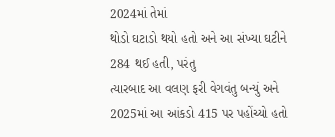2024માં તેમાં
થોડો ઘટાડો થયો હતો અને આ સંખ્યા ઘટીને 284 થઈ હતી, પરંતુ
ત્યારબાદ આ વલણ ફરી વેગવંતુ બન્યું અને 2025માં આ આંકડો 415 પર પહોંચ્યો હતો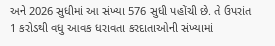અને 2026 સુધીમાં આ સંખ્યા 576 સુધી પહોંચી છે. તે ઉપરાંત 1 કરોડથી વધુ આવક ધરાવતા કરદાતાઓની સંખ્યામાં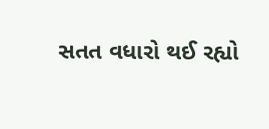સતત વધારો થઈ રહ્યો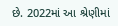છે. 2022માં આ શ્રેણીમાં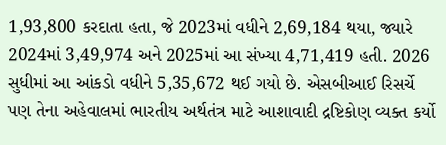1,93,800 કરદાતા હતા, જે 2023માં વધીને 2,69,184 થયા, જ્યારે 2024માં 3,49,974 અને 2025માં આ સંખ્યા 4,71,419 હતી. 2026 સુધીમાં આ આંકડો વધીને 5,35,672 થઈ ગયો છે. એસબીઆઈ રિસર્ચે
પણ તેના અહેવાલમાં ભારતીય અર્થતંત્ર માટે આશાવાદી દ્રષ્ટિકોણ વ્યક્ત કર્યો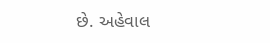છે. અહેવાલ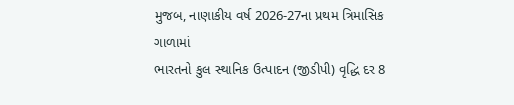મુજબ, નાણાકીય વર્ષ 2026-27ના પ્રથમ ત્રિમાસિક ગાળામાં
ભારતનો કુલ સ્થાનિક ઉત્પાદન (જીડીપી) વૃદ્ધિ દર 8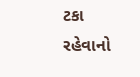ટકા રહેવાનો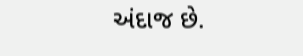અંદાજ છે.